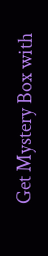Get Mystery Box with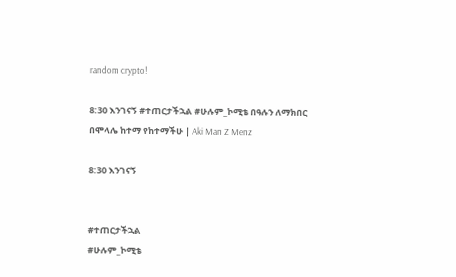random crypto!

8:30 እንገናኝ #ተጠርታችኋል #ሁሉም_ኮሚቴ በዓሉን ለማክበር በሞላሌ ከተማ የከተማችሁ | Aki Man Z Menz

8:30 እንገናኝ


#ተጠርታችኋል
#ሁሉም_ኮሚቴ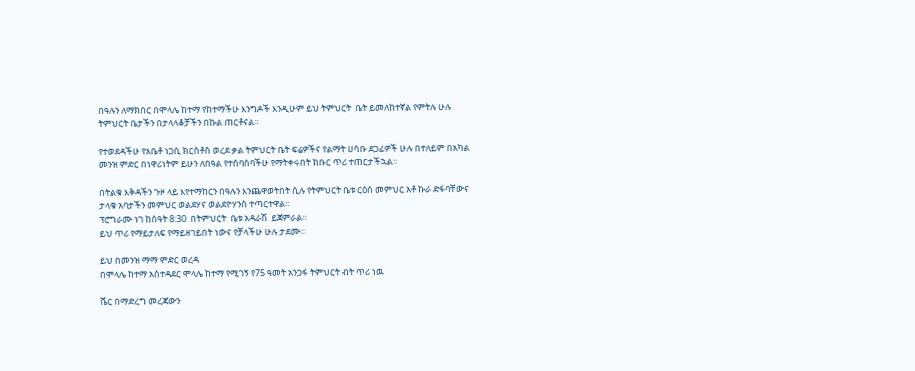በዓሉን ለማክበር በሞላሌ ከተማ የከተማችሁ እንግዶች እንዲሁም ይህ ትምህርት  ቤት ይመለከተኛል የምትሉ ሁሉ
ትምህርት ቤታችን በታላላቆቻችን በኩል ጠርቶናል።

የተወደዳችሁ የአቤቶ ነጋሲ ክርስቶስ ወረደ ቃል ትምህርት ቤት ፍሬዎችና የልማት ሀሳቡ ደጋፊዎች ሁሉ በተለይም በአካል መንዝ ምድር በነዋሪነትም ይሁን ለበዓል የተሰባሰባችሁ የማትቀሩበት ክቡር ጥሪ ተጠርታችኋል።

በትልቁ እቅዳችን ጉዞ ላይ እየተማከርን በዓሉን እንጨዋወትበት ሲሉ የትምህርት ቤቱ ርዕሰ መምህር አቶ ኩራ ድፋባቸውና ታላቁ አባታችን መምህር ወልደሃና ወልደዮሃንስ ተጣርተዋል።
ፕሮግራሙ ነገ ከሰዓት 8:30  በትምህርት  ቤቱ አዳራሽ  ይጀምራል።
ይህ ጥሪ የማይታለፍ የማይዘገይበት ነውና የቻላችሁ ሁሉ ታደሙ።

ይህ በመንዝ ማማ ምድር ወረዳ
በሞላሌ ከተማ አስተዳደር ሞላሌ ከተማ የሚገኝ የ75 ዓመት አንጋፋ ትምህርት ብት ጥሪ ነዉ

ሼር በማድረግ መረጃውን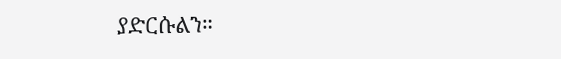ያድርሱልን።